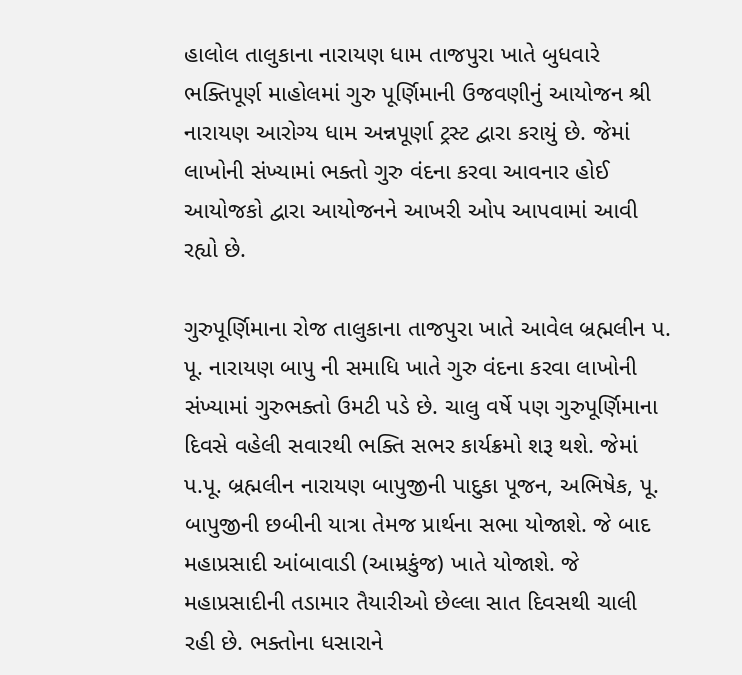હાલોલ તાલુકાના નારાયણ ધામ તાજપુરા ખાતે બુધવારે ભક્તિપૂર્ણ માહોલમાં ગુરુ પૂર્ણિમાની ઉજવણીનું આયોજન શ્રી નારાયણ આરોગ્ય ધામ અન્નપૂર્ણા ટ્રસ્ટ દ્વારા કરાયું છે. જેમાં લાખોની સંખ્યામાં ભક્તો ગુરુ વંદના કરવા આવનાર હોઈ આયોજકો દ્વારા આયોજનને આખરી ઓપ આપવામાં આવી રહ્યો છે.

ગુરુપૂર્ણિમાના રોજ તાલુકાના તાજપુરા ખાતે આવેલ બ્રહ્મલીન પ. પૂ. નારાયણ બાપુ ની સમાધિ ખાતે ગુરુ વંદના કરવા લાખોની સંખ્યામાં ગુરુભક્તો ઉમટી પડે છે. ચાલુ વર્ષે પણ ગુરુપૂર્ણિમાના દિવસે વહેલી સવારથી ભક્તિ સભર કાર્યક્રમો શરૂ થશે. જેમાં પ.પૂ. બ્રહ્મલીન નારાયણ બાપુજીની પાદુકા પૂજન, અભિષેક, પૂ. બાપુજીની છબીની યાત્રા તેમજ પ્રાર્થના સભા યોજાશે. જે બાદ મહાપ્રસાદી આંબાવાડી (આમ્રકુંજ) ખાતે યોજાશે. જે મહાપ્રસાદીની તડામાર તૈયારીઓ છેલ્લા સાત દિવસથી ચાલી રહી છે. ભક્તોના ધસારાને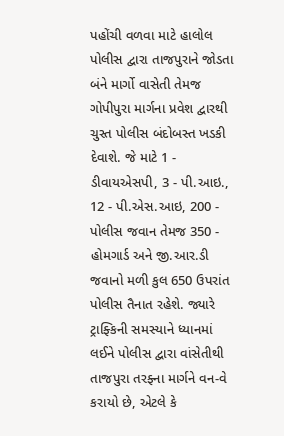પહોંચી વળવા માટે હાલોલ પોલીસ દ્વારા તાજપુરાને જોડતા બંને માર્ગો વાસેતી તેમજ ગોપીપુરા માર્ગના પ્રવેશ દ્વારથી ચુસ્ત પોલીસ બંદોબસ્ત ખડકી દેવાશે. જે માટે 1 - ડીવાયએસપી, 3 - પી.આઇ., 12 - પી.એસ.આઇ, 200 - પોલીસ જવાન તેમજ 350 - હોમગાર્ડ અને જી.આર.ડી જવાનો મળી કુલ 650 ઉપરાંત પોલીસ તૈનાત રહેશે. જ્યારે ટ્રાફ્કિની સમસ્યાને ધ્યાનમાં લઈને પોલીસ દ્વારા વાંસેતીથી તાજપુરા તરફ્ના માર્ગને વન-વે કરાયો છે, એટલે કે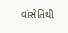વાંસેતિથી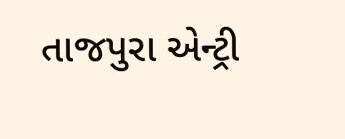તાજપુરા એન્ટ્રી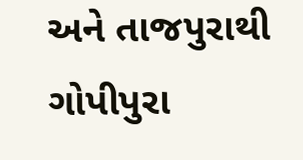અને તાજપુરાથી ગોપીપુરા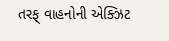તરફ્ વાહનોની એક્ઝિટ